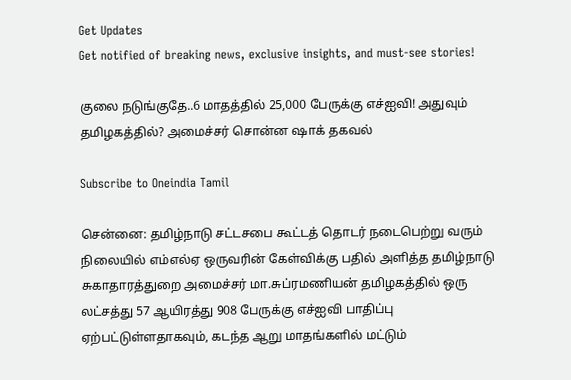Get Updates
Get notified of breaking news, exclusive insights, and must-see stories!

குலை நடுங்குதே..6 மாதத்தில் 25,000 பேருக்கு எச்ஐவி! அதுவும் தமிழகத்தில்? அமைச்சர் சொன்ன ஷாக் தகவல்

Subscribe to Oneindia Tamil

சென்னை: தமிழ்நாடு சட்டசபை கூட்டத் தொடர் நடைபெற்று வரும் நிலையில் எம்எல்ஏ ஒருவரின் கேள்விக்கு பதில் அளித்த தமிழ்நாடு சுகாதாரத்துறை அமைச்சர் மா.சுப்ரமணியன் தமிழகத்தில் ஒரு லட்சத்து 57 ஆயிரத்து 908 பேருக்கு எச்ஐவி பாதிப்பு ஏற்பட்டுள்ளதாகவும், கடந்த ஆறு மாதங்களில் மட்டும்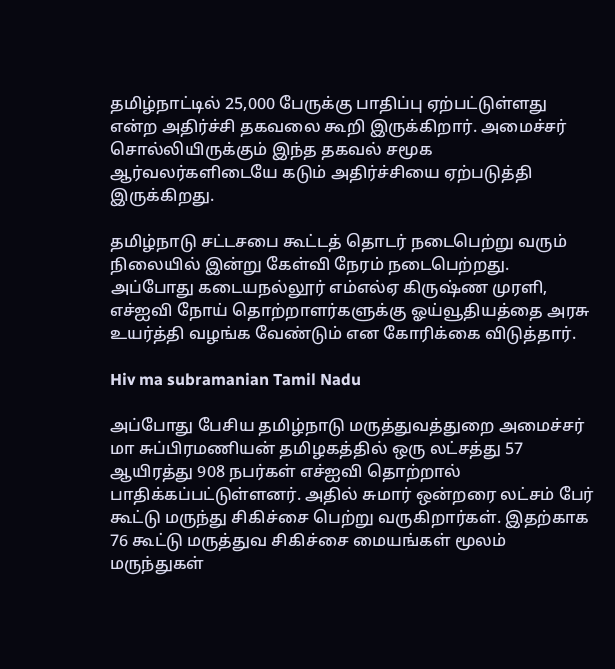தமிழ்நாட்டில் 25,000 பேருக்கு பாதிப்பு ஏற்பட்டுள்ளது என்ற அதிர்ச்சி தகவலை கூறி இருக்கிறார். அமைச்சர் சொல்லியிருக்கும் இந்த தகவல் சமூக ஆர்வலர்களிடையே கடும் அதிர்ச்சியை ஏற்படுத்தி இருக்கிறது.

தமிழ்நாடு சட்டசபை கூட்டத் தொடர் நடைபெற்று வரும் நிலையில் இன்று கேள்வி நேரம் நடைபெற்றது. அப்போது கடையநல்லூர் எம்எல்ஏ கிருஷ்ண முரளி, எச்ஐவி நோய் தொற்றாளர்களுக்கு ஓய்வூதியத்தை அரசு உயர்த்தி வழங்க வேண்டும் என கோரிக்கை விடுத்தார்.

Hiv ma subramanian Tamil Nadu

அப்போது பேசிய தமிழ்நாடு மருத்துவத்துறை அமைச்சர் மா சுப்பிரமணியன் தமிழகத்தில் ஒரு லட்சத்து 57 ஆயிரத்து 908 நபர்கள் எச்ஐவி தொற்றால் பாதிக்கப்பட்டுள்ளனர். அதில் சுமார் ஒன்றரை லட்சம் பேர் கூட்டு மருந்து சிகிச்சை பெற்று வருகிறார்கள். இதற்காக 76 கூட்டு மருத்துவ சிகிச்சை மையங்கள் மூலம் மருந்துகள்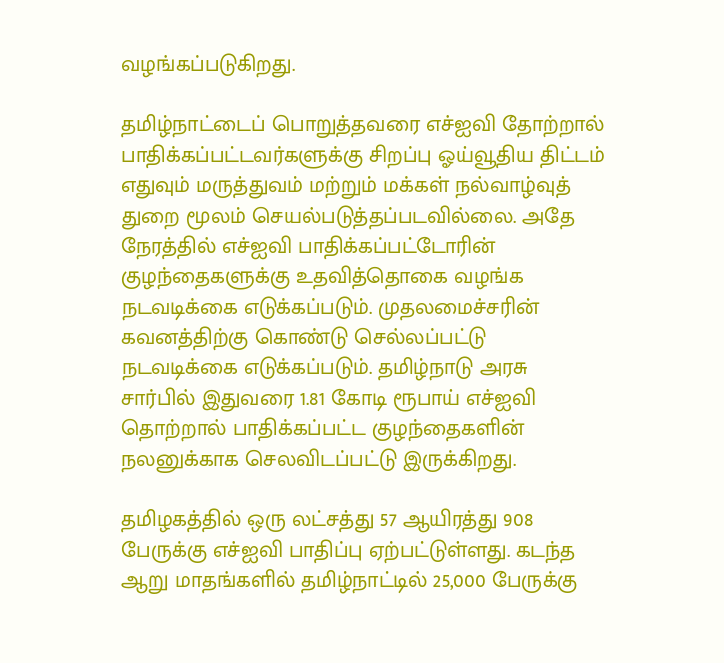வழங்கப்படுகிறது.

தமிழ்நாட்டைப் பொறுத்தவரை எச்ஐவி தோற்றால் பாதிக்கப்பட்டவர்களுக்கு சிறப்பு ஓய்வூதிய திட்டம் எதுவும் மருத்துவம் மற்றும் மக்கள் நல்வாழ்வுத் துறை மூலம் செயல்படுத்தப்படவில்லை. அதே நேரத்தில் எச்ஐவி பாதிக்கப்பட்டோரின் குழந்தைகளுக்கு உதவித்தொகை வழங்க நடவடிக்கை எடுக்கப்படும். முதலமைச்சரின் கவனத்திற்கு கொண்டு செல்லப்பட்டு நடவடிக்கை எடுக்கப்படும். தமிழ்நாடு அரசு சார்பில் இதுவரை 1.81 கோடி ரூபாய் எச்ஐவி தொற்றால் பாதிக்கப்பட்ட குழந்தைகளின் நலனுக்காக செலவிடப்பட்டு இருக்கிறது.

தமிழகத்தில் ஒரு லட்சத்து 57 ஆயிரத்து 908 பேருக்கு எச்ஐவி பாதிப்பு ஏற்பட்டுள்ளது. கடந்த ஆறு மாதங்களில் தமிழ்நாட்டில் 25,000 பேருக்கு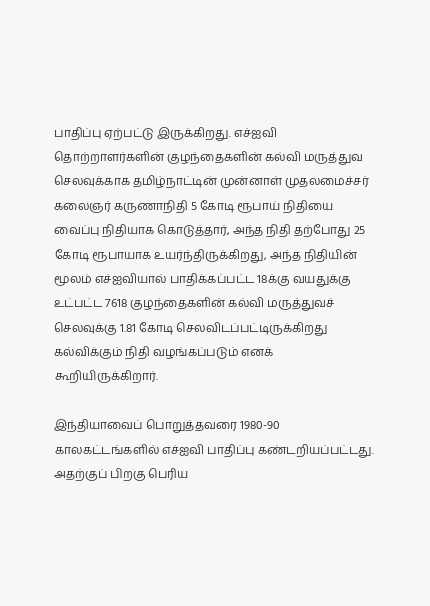பாதிப்பு ஏற்பட்டு இருக்கிறது. எச்ஐவி தொற்றாளர்களின் குழந்தைகளின் கல்வி மருத்துவ செலவுக்காக தமிழ்நாட்டின் முன்னாள் முதலமைச்சர் கலைஞர் கருணாநிதி 5 கோடி ரூபாய் நிதியை வைப்பு நிதியாக கொடுத்தார், அந்த நிதி தற்போது 25 கோடி ரூபாயாக உயர்ந்திருக்கிறது, அந்த நிதியின் மூலம் எச்ஐவியால் பாதிக்கப்பட்ட 18க்கு வயதுக்கு உட்பட்ட 7618 குழந்தைகளின் கல்வி மருத்துவச் செலவுக்கு 1.81 கோடி செலவிடப்பட்டிருக்கிறது கல்விக்கும் நிதி வழங்கப்படும் எனக் கூறியிருக்கிறார்.

இந்தியாவைப் பொறுத்தவரை 1980-90 காலகட்டங்களில் எச்ஐவி பாதிப்பு கண்டறியப்பட்டது. அதற்குப் பிறகு பெரிய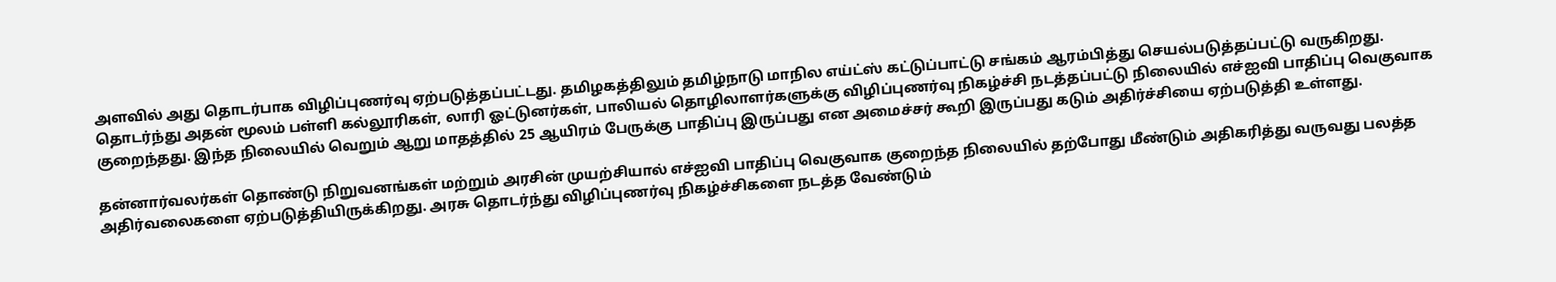அளவில் அது தொடர்பாக விழிப்புணர்வு ஏற்படுத்தப்பட்டது. தமிழகத்திலும் தமிழ்நாடு மாநில எய்ட்ஸ் கட்டுப்பாட்டு சங்கம் ஆரம்பித்து செயல்படுத்தப்பட்டு வருகிறது. தொடர்ந்து அதன் மூலம் பள்ளி கல்லூரிகள், லாரி ஓட்டுனர்கள், பாலியல் தொழிலாளர்களுக்கு விழிப்புணர்வு நிகழ்ச்சி நடத்தப்பட்டு நிலையில் எச்ஐவி பாதிப்பு வெகுவாக குறைந்தது. இந்த நிலையில் வெறும் ஆறு மாதத்தில் 25 ஆயிரம் பேருக்கு பாதிப்பு இருப்பது என அமைச்சர் கூறி இருப்பது கடும் அதிர்ச்சியை ஏற்படுத்தி உள்ளது.

தன்னார்வலர்கள் தொண்டு நிறுவனங்கள் மற்றும் அரசின் முயற்சியால் எச்ஐவி பாதிப்பு வெகுவாக குறைந்த நிலையில் தற்போது மீண்டும் அதிகரித்து வருவது பலத்த அதிர்வலைகளை ஏற்படுத்தியிருக்கிறது. அரசு தொடர்ந்து விழிப்புணர்வு நிகழ்ச்சிகளை நடத்த வேண்டும்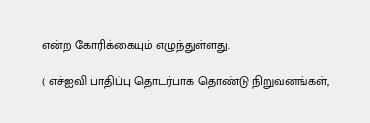என்ற கோரிக்கையும் எழுந்துள்ளது.

( எச்ஐவி பாதிப்பு தொடர்பாக தொண்டு நிறுவனங்கள்,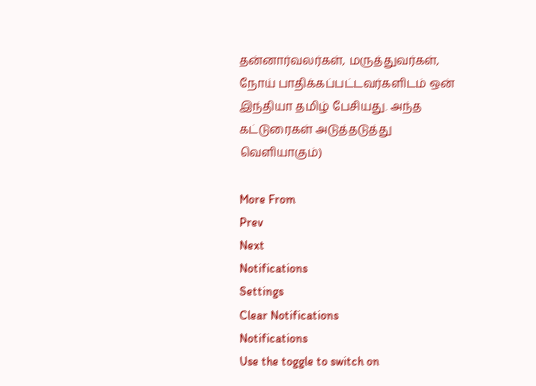தன்னார்வலர்கள், மருத்துவர்கள், நோய் பாதிக்கப்பட்டவர்களிடம் ஒன் இந்தியா தமிழ் பேசியது. அந்த கட்டுரைகள் அடுத்தடுத்து வெளியாகும்)

More From
Prev
Next
Notifications
Settings
Clear Notifications
Notifications
Use the toggle to switch on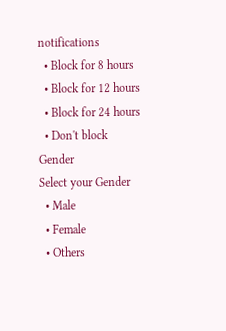notifications
  • Block for 8 hours
  • Block for 12 hours
  • Block for 24 hours
  • Don't block
Gender
Select your Gender
  • Male
  • Female
  • Others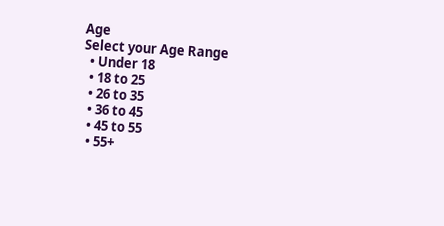Age
Select your Age Range
  • Under 18
  • 18 to 25
  • 26 to 35
  • 36 to 45
  • 45 to 55
  • 55+